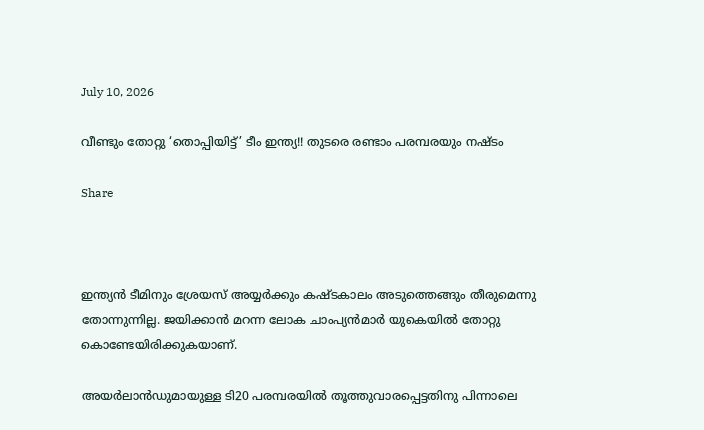July 10, 2026

വീണ്ടും തോറ്റു ‘തൊപ്പിയിട്ട്’ ടീം ഇന്ത്യ!! തുടരെ രണ്ടാം പരമ്പരയും നഷ്ടം

Share



ഇന്ത്യന്‍ ടീമിനും ശ്രേയസ് അയ്യര്‍ക്കും കഷ്ടകാലം അടുത്തെങ്ങും തീരുമെന്നു തോന്നുന്നില്ല. ജയിക്കാന്‍ മറന്ന ലോക ചാംപ്യന്‍മാര്‍ യുകെയില്‍ തോറ്റു കൊണ്ടേയിരിക്കുകയാണ്.

അയര്‍ലാന്‍ഡുമായുള്ള ടി20 പരമ്പരയില്‍ തൂത്തുവാരപ്പെട്ടതിനു പിന്നാലെ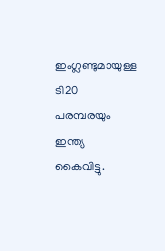ഇംഗ്ലണ്ടുമായുള്ള ടി20 പരമ്പരയും ഇന്ത്യ കൈവിട്ടു.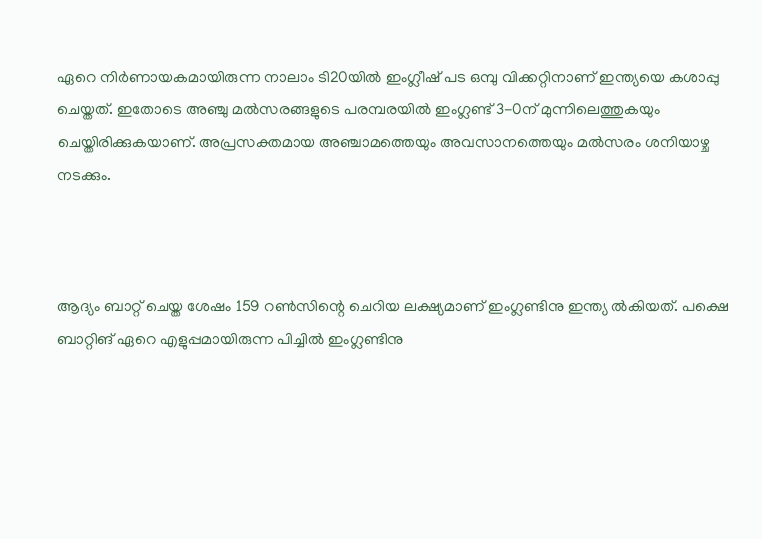ഏറെ നിര്‍ണായകമായിരുന്ന നാലാം ടി20യില്‍ ഇംഗ്ലീഷ് പട ഒമ്പു വിക്കറ്റിനാണ് ഇന്ത്യയെ കശാപ്പു ചെയ്തത്. ഇതോടെ അഞ്ചു മല്‍സരങ്ങളുടെ പരമ്പരയില്‍ ഇംഗ്ലണ്ട് 3-0ന് മുന്നിലെത്തുകയും ചെയ്തിരിക്കുകയാണ്. അപ്രസക്തമായ അഞ്ചാമത്തെയും അവസാനത്തെയും മല്‍സരം ശനിയാഴ്ച നടക്കും.



ആദ്യം ബാറ്റ് ചെയ്ത ശേഷം 159 റണ്‍സിന്റെ ചെറിയ ലക്ഷ്യമാണ് ഇംഗ്ലണ്ടിനു ഇന്ത്യ ല്‍കിയത്. പക്ഷെ ബാറ്റിങ് ഏറെ എളുപ്പമായിരുന്ന പിച്ചില്‍ ഇംഗ്ലണ്ടിനു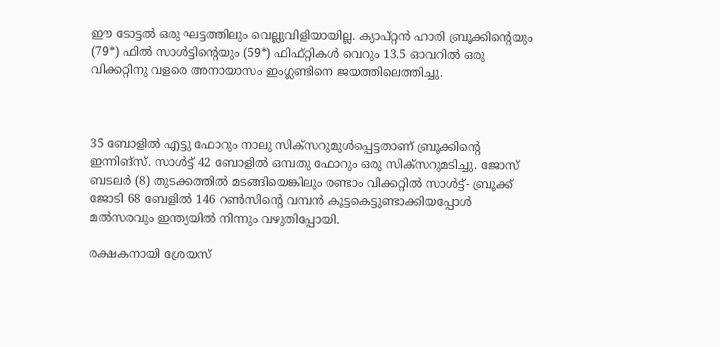ഈ ടോട്ടല്‍ ഒരു ഘട്ടത്തിലും വെല്ലുവിളിയായില്ല. ക്യാപ്റ്റന്‍ ഹാരി ബ്രൂക്കിന്റെയും (79*) ഫില്‍ സാള്‍ട്ടിന്റെയും (59*) ഫിഫ്റ്റികള്‍ വെറും 13.5 ഓവറില്‍ ഒരു വിക്കറ്റിനു വളരെ അനായാസം ഇംഗ്ലണ്ടിനെ ജയത്തിലെത്തിച്ചു.



35 ബോളില്‍ എട്ടു ഫോറും നാലു സിക്‌സറുമുള്‍പ്പെട്ടതാണ് ബ്രൂക്കിന്റെ ഇന്നിങ്‌സ്. സാള്‍ട്ട് 42 ബോളില്‍ ഒമ്പതു ഫോറും ഒരു സിക്‌സറുമടിച്ചു. ജോസ് ബടലര്‍ (8) തുടക്കത്തില്‍ മടങ്ങിയെങ്കിലും രണ്ടാം വിക്കറ്റില്‍ സാള്‍ട്ട്- ബ്രൂക്ക് ജോടി 68 ബേളില്‍ 146 റണ്‍സിന്റെ വമ്പന്‍ കൂട്ടകെട്ടുണ്ടാക്കിയപ്പോള്‍ മല്‍സരവും ഇന്ത്യയില്‍ നിന്നും വഴുതിപ്പോയി.

രക്ഷകനായി ശ്രേയസ്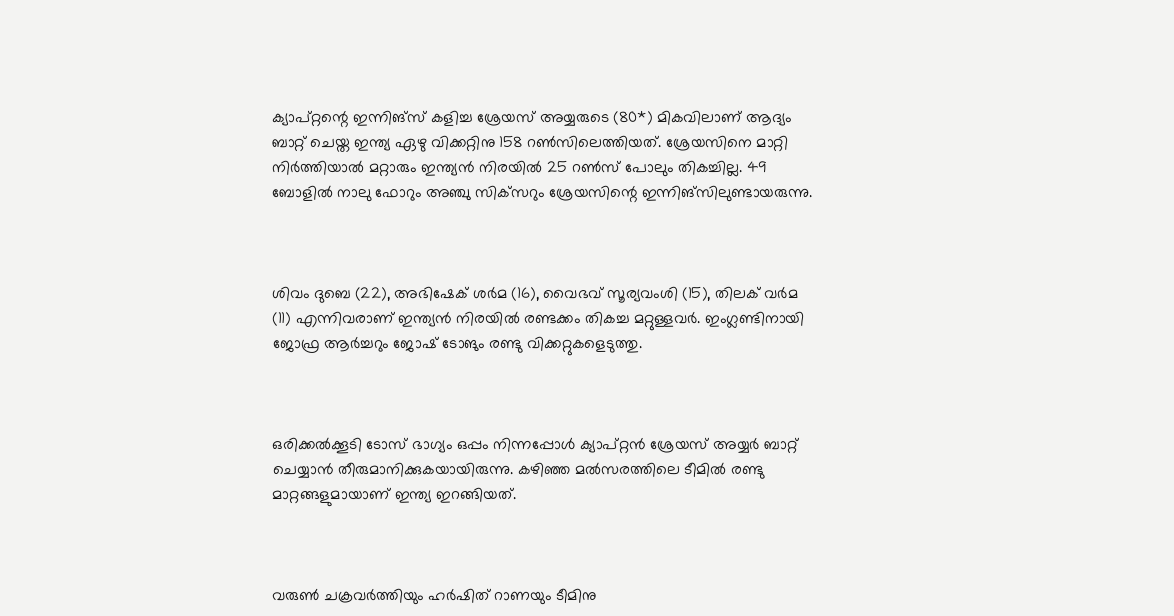ക്യാപ്റ്റന്റെ ഇന്നിങ്‌സ് കളിച്ച ശ്രേയസ് അയ്യരുടെ (80*) മികവിലാണ് ആദ്യം ബാറ്റ് ചെയ്ത ഇന്ത്യ ഏഴു വിക്കറ്റിനു 158 റണ്‍സിലെത്തിയത്. ശ്രേയസിനെ മാറ്റി നിര്‍ത്തിയാല്‍ മറ്റാരും ഇന്ത്യന്‍ നിരയില്‍ 25 റണ്‍സ് പോലും തികച്ചില്ല. 49 ബോളില്‍ നാലു ഫോറും അഞ്ചു സിക്‌സറും ശ്രേയസിന്റെ ഇന്നിങ്‌സിലുണ്ടായരുന്നു.



ശിവം ദുബെ (22), അഭിഷേക് ശര്‍മ (16), വൈഭവ് സൂര്യവംശി (15), തിലക് വര്‍മ (11) എന്നിവരാണ് ഇന്ത്യന്‍ നിരയില്‍ രണ്ടക്കം തികച്ച മറ്റുള്ളവര്‍. ഇംഗ്ലണ്ടിനായി ജോഫ്ര ആര്‍ച്ചറും ജോഷ് ടോങും രണ്ടു വിക്കറ്റുകളെടുത്തു.



ഒരിക്കല്‍ക്കൂടി ടോസ് ഭാഗ്യം ഒപ്പം നിന്നപ്പോള്‍ ക്യാപ്റ്റന്‍ ശ്രേയസ് അയ്യര്‍ ബാറ്റ് ചെയ്യാന്‍ തീരുമാനിക്കുകയായിരുന്നു. കഴിഞ്ഞ മല്‍സരത്തിലെ ടീമില്‍ രണ്ടു മാറ്റങ്ങളുമായാണ് ഇന്ത്യ ഇറങ്ങിയത്.



വരുണ്‍ ചക്രവര്‍ത്തിയും ഹര്‍ഷിത് റാണയും ടീമിനു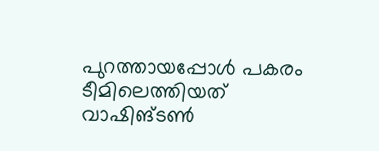പുറത്തായപ്പോള്‍ പകരം ടീമിലെത്തിയത് വാഷിങ്ടണ്‍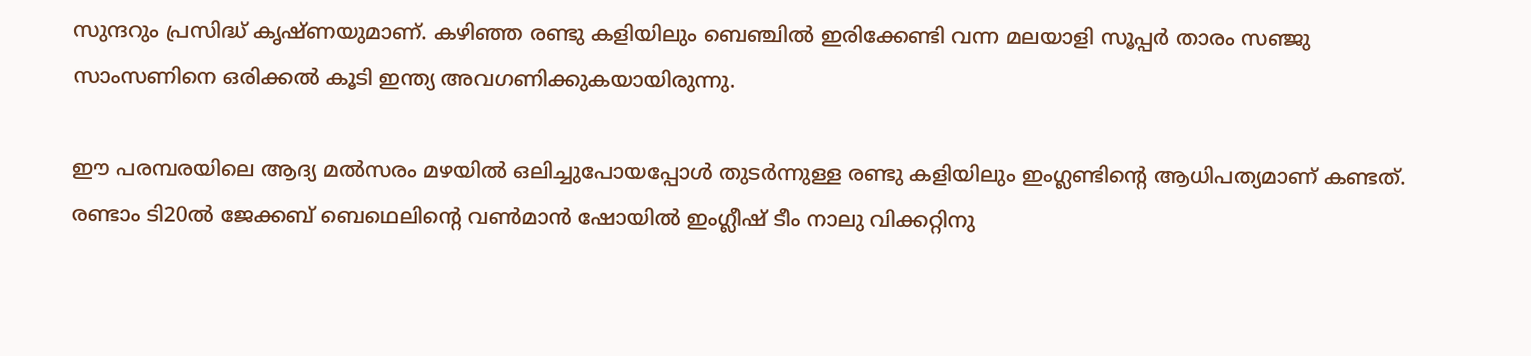സുന്ദറും പ്രസിദ്ധ് കൃഷ്ണയുമാണ്. കഴിഞ്ഞ രണ്ടു കളിയിലും ബെഞ്ചില്‍ ഇരിക്കേണ്ടി വന്ന മലയാളി സൂപ്പര്‍ താരം സഞ്ജു സാംസണിനെ ഒരിക്കല്‍ കൂടി ഇന്ത്യ അവഗണിക്കുകയായിരുന്നു.

ഈ പരമ്പരയിലെ ആദ്യ മല്‍സരം മഴയില്‍ ഒലിച്ചുപോയപ്പോള്‍ തുടര്‍ന്നുള്ള രണ്ടു കളിയിലും ഇംഗ്ലണ്ടിന്റെ ആധിപത്യമാണ് കണ്ടത്. രണ്ടാം ടി20ല്‍ ജേക്കബ് ബെഥെലിന്റെ വണ്‍മാന്‍ ഷോയില്‍ ഇംഗ്ലീഷ് ടീം നാലു വിക്കറ്റിനു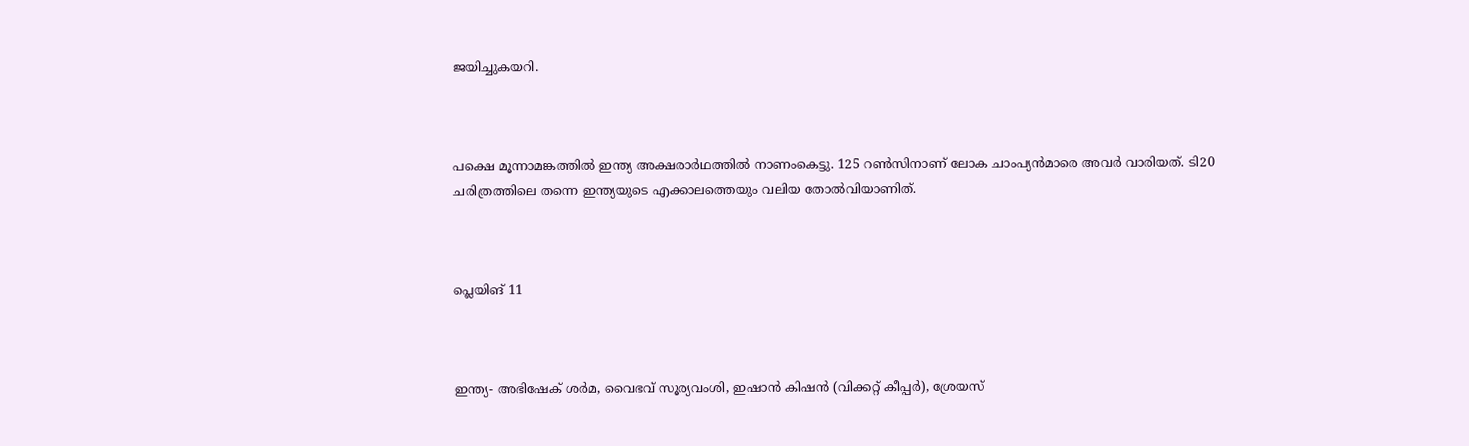ജയിച്ചുകയറി.



പക്ഷെ മൂന്നാമങ്കത്തില്‍ ഇന്ത്യ അക്ഷരാര്‍ഥത്തില്‍ നാണംകെട്ടു. 125 റണ്‍സിനാണ് ലോക ചാംപ്യന്‍മാരെ അവര്‍ വാരിയത്. ടി20 ചരിത്രത്തിലെ തന്നെ ഇന്ത്യയുടെ എക്കാലത്തെയും വലിയ തോല്‍വിയാണിത്.



പ്ലെയിങ് 11



ഇന്ത്യ- അഭിഷേക് ശര്‍മ, വൈഭവ് സൂര്യവംശി, ഇഷാന്‍ കിഷന്‍ (വിക്കറ്റ് കീപ്പര്‍), ശ്രേയസ്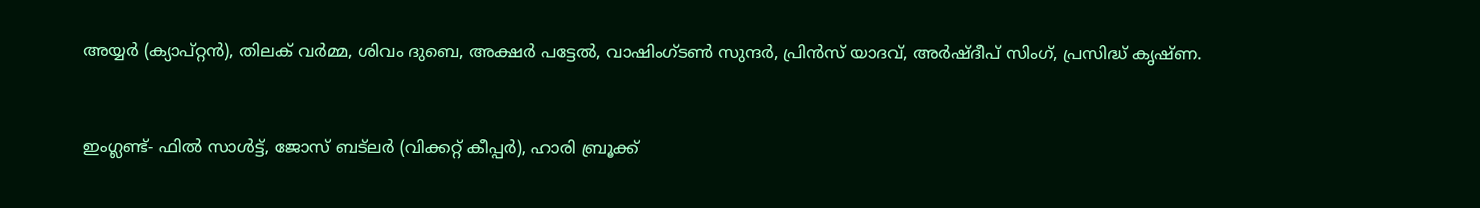അയ്യര്‍ (ക്യാപ്റ്റന്‍), തിലക് വര്‍മ്മ, ശിവം ദുബെ, അക്ഷര്‍ പട്ടേല്‍, വാഷിംഗ്ടണ്‍ സുന്ദര്‍, പ്രിന്‍സ് യാദവ്, അര്‍ഷ്ദീപ് സിംഗ്, പ്രസിദ്ധ് കൃഷ്ണ.



ഇംഗ്ലണ്ട്- ഫില്‍ സാള്‍ട്ട്, ജോസ് ബട്ലര്‍ (വിക്കറ്റ് കീപ്പര്‍), ഹാരി ബ്രൂക്ക്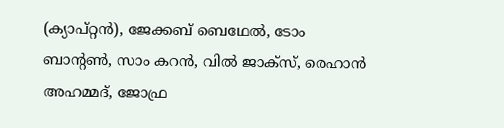(ക്യാപ്റ്റന്‍), ജേക്കബ് ബെഥേല്‍, ടോം ബാന്റണ്‍, സാം കറന്‍, വില്‍ ജാക്സ്, രെഹാന്‍ അഹമ്മദ്, ജോഫ്ര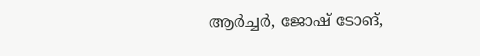ആര്‍ച്ചര്‍, ജോഷ് ടോങ്,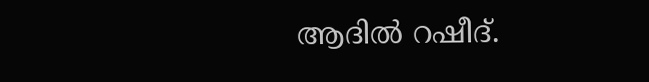ആദില്‍ റഷീദ്.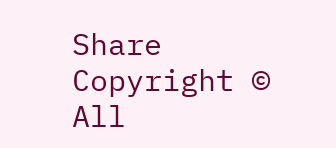Share
Copyright © All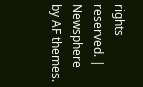rights reserved. | Newsphere by AF themes.